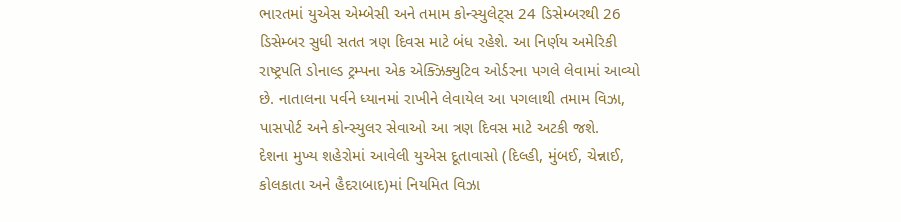ભારતમાં યુએસ એમ્બેસી અને તમામ કોન્સ્યુલેટ્સ 24 ડિસેમ્બરથી 26 ડિસેમ્બર સુધી સતત ત્રણ દિવસ માટે બંધ રહેશે. આ નિર્ણય અમેરિકી રાષ્ટ્રપતિ ડોનાલ્ડ ટ્રમ્પના એક એક્ઝિક્યુટિવ ઓર્ડરના પગલે લેવામાં આવ્યો છે. નાતાલના પર્વને ધ્યાનમાં રાખીને લેવાયેલ આ પગલાથી તમામ વિઝા, પાસપોર્ટ અને કોન્સ્યુલર સેવાઓ આ ત્રણ દિવસ માટે અટકી જશે.
દેશના મુખ્ય શહેરોમાં આવેલી યુએસ દૂતાવાસો (દિલ્હી, મુંબઈ, ચેન્નાઈ, કોલકાતા અને હૈદરાબાદ)માં નિયમિત વિઝા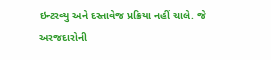ઇન્ટરવ્યુ અને દસ્તાવેજ પ્રક્રિયા નહીં ચાલે. જે અરજદારોની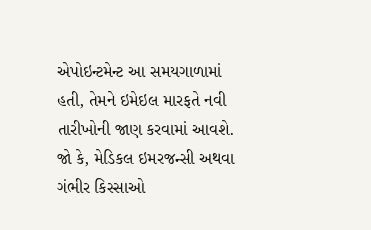એપોઇન્ટમેન્ટ આ સમયગાળામાં હતી, તેમને ઇમેઇલ મારફતે નવી તારીખોની જાણ કરવામાં આવશે. જો કે, મેડિકલ ઇમરજન્સી અથવા ગંભીર કિસ્સાઓ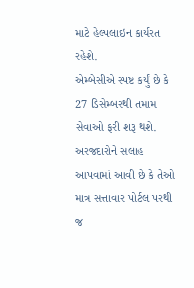માટે હેલ્પલાઇન કાર્યરત રહેશે.
એમ્બેસીએ સ્પષ્ટ કર્યું છે કે 27 ડિસેમ્બરથી તમામ સેવાઓ ફરી શરૂ થશે. અરજદારોને સલાહ આપવામાં આવી છે કે તેઓ માત્ર સત્તાવાર પોર્ટલ પરથી જ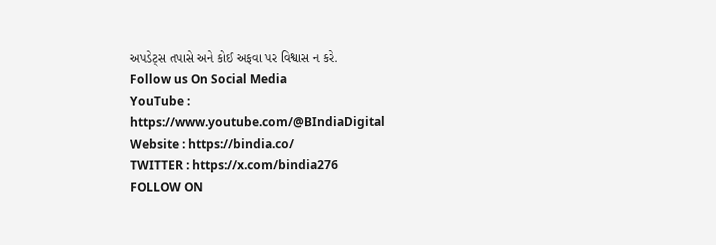અપડેટ્સ તપાસે અને કોઈ અફવા પર વિશ્વાસ ન કરે.
Follow us On Social Media
YouTube : https://www.youtube.com/@BIndiaDigital
Website : https://bindia.co/
TWITTER : https://x.com/bindia276
FOLLOW ON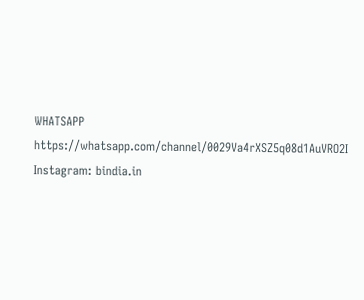WHATSAPP https://whatsapp.com/channel/0029Va4rXSZ5q08d1AuVRO2I
Instagram: bindia.in